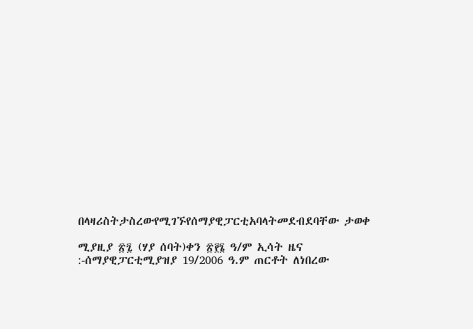በላዛሪስትታስረውየሚገኙየሰማያዊፓርቲአባላትመደብደባቸው ታወቀ

ሚያዚያ ፳፯ (ሃያ ሰባት)ቀን ፳፻፮ ዓ/ም ኢሳት ዜና :-ሰማያዊፓርቲሚያዝያ 19/2006 ዓ.ም ጠርቶት ለነበረው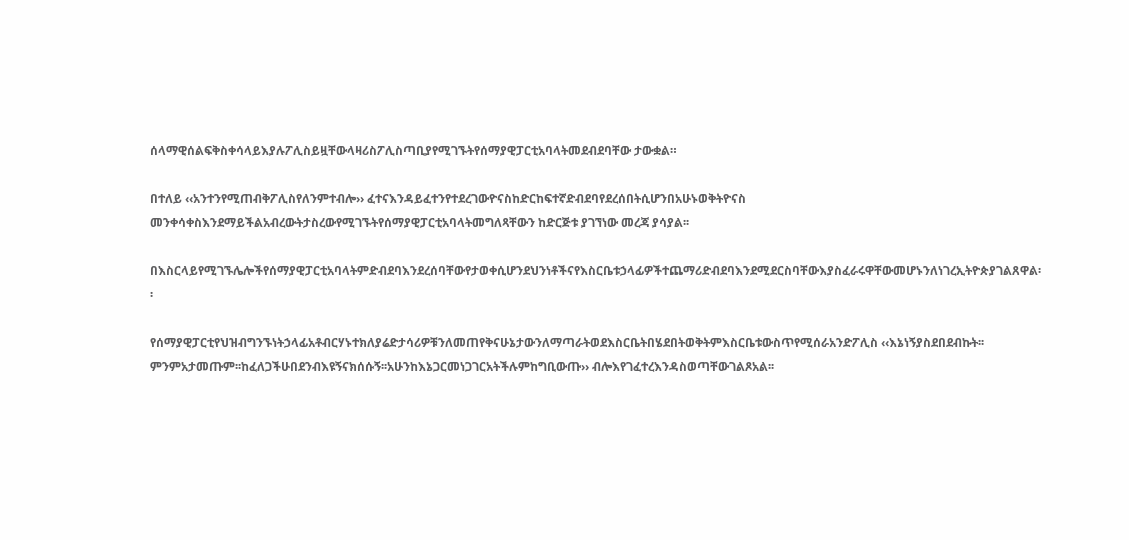ሰላማዊሰልፍቅስቀሳላይእያሉፖሊስይዟቸውላዛሪስፖሊስጣቢያየሚገኙትየሰማያዊፓርቲአባላትመደብደባቸው ታውቋል።

በተለይ ‹‹አንተንየሚጠብቅፖሊስየለንምተብሎ›› ፈተናእንዳይፈተንየተደረገውዮናስከድርከፍተኛድብደባየደረሰበትሲሆንበአሁኑወቅትዮናስ  መንቀሳቀስእንደማይችልአብረውትታስረውየሚገኙትየሰማያዊፓርቲአባላትመግለጻቸውን ከድርጅቱ ያገኘነው መረጃ ያሳያል፡፡

በእስርላይየሚገኙሌሎችየሰማያዊፓርቲአባላትምድብደባእንደረሰባቸውየታወቀሲሆንደህንነቶችናየእስርቤቱኃላፊዎችተጨማሪድብደባእንደሚደርስባቸውእያስፈራሩዋቸውመሆኑንለነገረኢትዮጵያገልጸዋል፡፡

የሰማያዊፓርቲየህዝብግንኙነትኃላፊአቶብርሃኑተክለያሬድታሳሪዎቹንለመጠየቅናሁኔታውንለማጣራትወደእስርቤትበሄደበትወቅትምእስርቤቱውስጥየሚሰራአንድፖሊስ ‹‹እኔነኝያስደበደብኩት፡፡ምንምአታመጡም፡፡ከፈለጋችሁበደንብእዩኝናክሰሱኝ፡፡አሁንከእኔጋርመነጋገርአትችሉምከግቢውጡ›› ብሎእየገፈተረእንዳስወጣቸውገልጾአል፡፡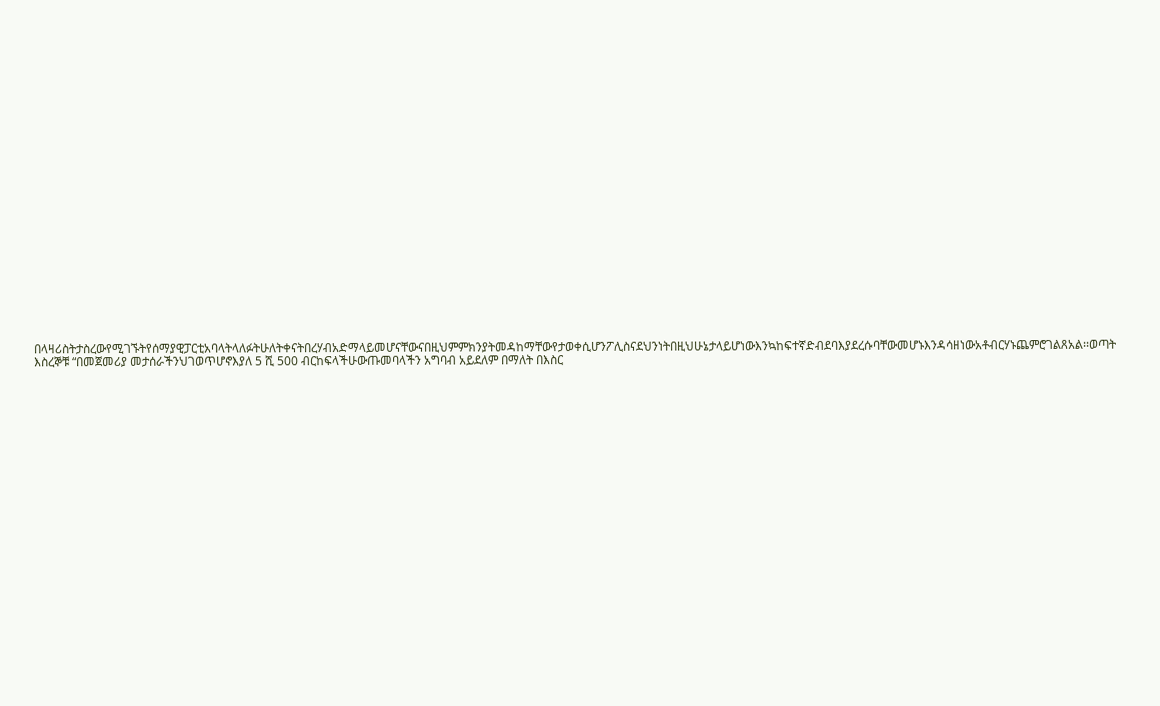በላዛሪስትታስረውየሚገኙትየሰማያዊፓርቲአባላትላለፉትሁለትቀናትበረሃብአድማላይመሆናቸውናበዚህምምክንያትመዳከማቸውየታወቀሲሆንፖሊስናደህንነትበዚህሁኔታላይሆነውእንኳከፍተኛድብደባእያደረሱባቸውመሆኑእንዳሳዘነውአቶብርሃኑጨምሮገልጸአል፡፡ወጣት እስረኞቹ “በመጀመሪያ መታሰራችንህገወጥሆኖእያለ 5 ሺ 500 ብርከፍላችሁውጡመባላችን አግባብ አይደለም በማለት በእስር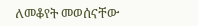ለመቆየት መወሰናቸው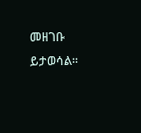መዘገቡ ይታወሳል፡፡